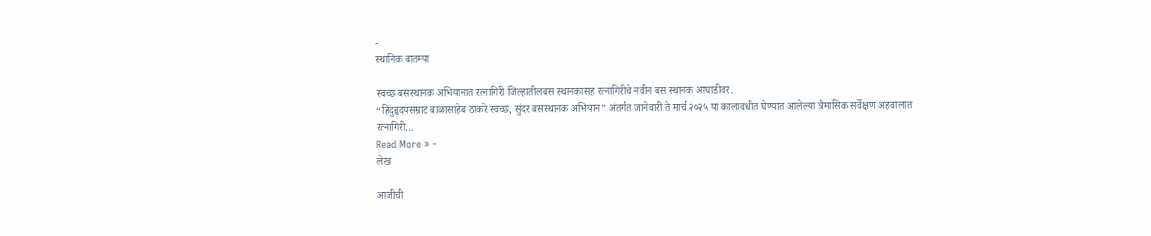-
स्थानिक बातम्या

स्वच्छ बसस्थानक अभियानात रत्नागिरी जिल्हातीलबस स्थानकासह रत्नागिरीचे नवीन बस स्थानक आघाडीवर.
“हिंदुहृदयसम्राट बाळासाहेब ठाकरे स्वच्छ, सुंदर बसस्थानक अभियान” अंतर्गत जानेवारी ते मार्च २०२५ या कालावधीत घेण्यात आलेल्या त्रैमासिक सर्वेक्षण अहवालात रत्नागिरी…
Read More » -
लेख

आजीची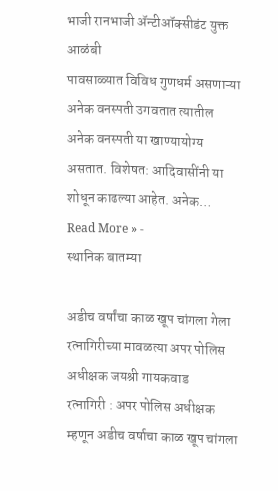भाजी रानभाजी ॲन्टीऑक्सीडंट युक्त आळंबी
पावसाळ्यात विविध गुणधर्म असणाऱ्या अनेक वनस्पती उगवतात त्यातील अनेक वनस्पती या खाण्यायोग्य असतात. विशेषत: आदिवासींनी या शोधून काढल्या आहेत. अनेक…
Read More » -
स्थानिक बातम्या

अडीच वर्षांचा काळ खूप चांगला गेला रत्नागिरीच्या मावळत्या अपर पोलिस अधीक्षक जयश्री गायकवाड
रत्नागिरी : अपर पोलिस अधीक्षक म्हणून अडीच वर्षाचा काळ खूप चांगला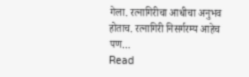गेला. रत्नागिरीचा आधीचा अनुभव होताच. रत्नागिरी निसर्गरम्य आहेच पण…
Read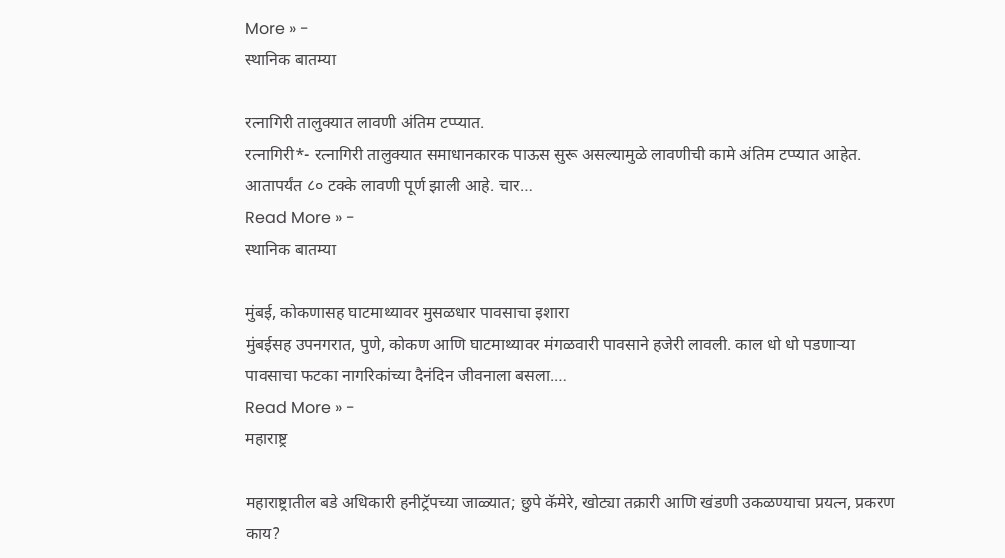More » -
स्थानिक बातम्या

रत्नागिरी तालुक्यात लावणी अंतिम टप्प्यात.
रत्नागिरी*- रत्नागिरी तालुक्यात समाधानकारक पाऊस सुरू असल्यामुळे लावणीची कामे अंतिम टप्प्यात आहेत. आतापर्यंत ८० टक्के लावणी पूर्ण झाली आहे. चार…
Read More » -
स्थानिक बातम्या

मुंबई, कोकणासह घाटमाथ्यावर मुसळधार पावसाचा इशारा
मुंबईसह उपनगरात, पुणे, कोकण आणि घाटमाथ्यावर मंगळवारी पावसाने हजेरी लावली. काल धो धो पडणाऱ्या पावसाचा फटका नागरिकांच्या दैनंदिन जीवनाला बसला.…
Read More » -
महाराष्ट्र

महाराष्ट्रातील बडे अधिकारी हनीट्रॅपच्या जाळ्यात; छुपे कॅमेरे, खोट्या तक्रारी आणि खंडणी उकळण्याचा प्रयत्न, प्रकरण काय?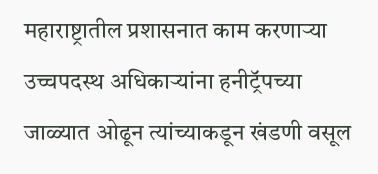महाराष्ट्रातील प्रशासनात काम करणाऱ्या उच्चपदस्थ अधिकाऱ्यांना हनीट्रॅपच्या जाळ्यात ओढून त्यांच्याकडून खंडणी वसूल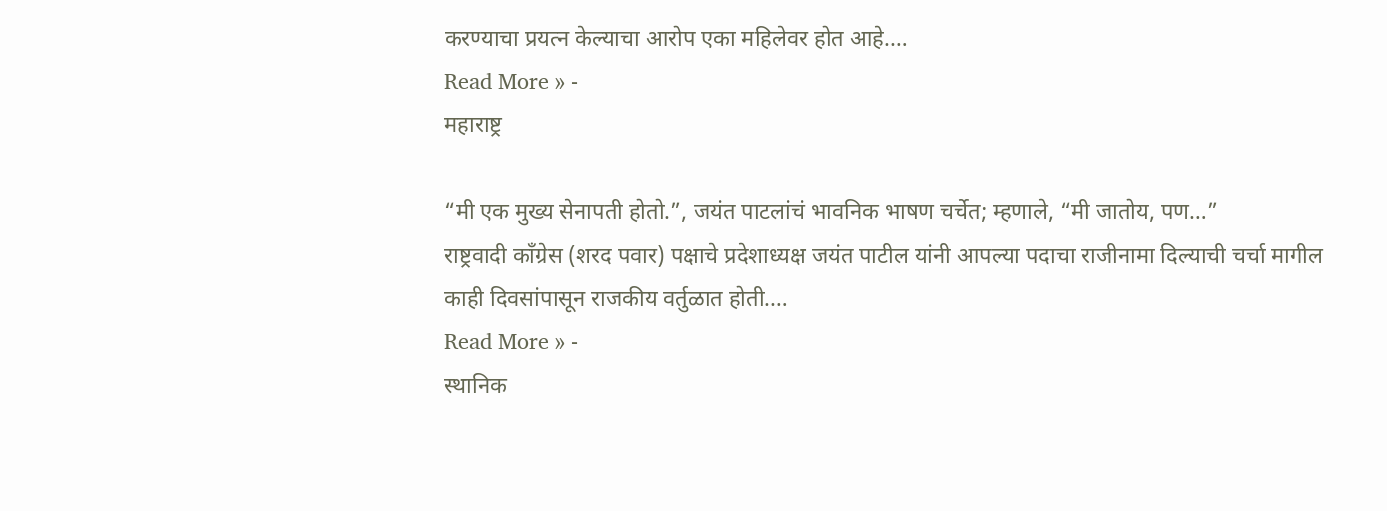करण्याचा प्रयत्न केल्याचा आरोप एका महिलेवर होत आहे.…
Read More » -
महाराष्ट्र

“मी एक मुख्य सेनापती होतो.”, जयंत पाटलांचं भावनिक भाषण चर्चेत; म्हणाले, “मी जातोय, पण…”
राष्ट्रवादी काँग्रेस (शरद पवार) पक्षाचे प्रदेशाध्यक्ष जयंत पाटील यांनी आपल्या पदाचा राजीनामा दिल्याची चर्चा मागील काही दिवसांपासून राजकीय वर्तुळात होती.…
Read More » -
स्थानिक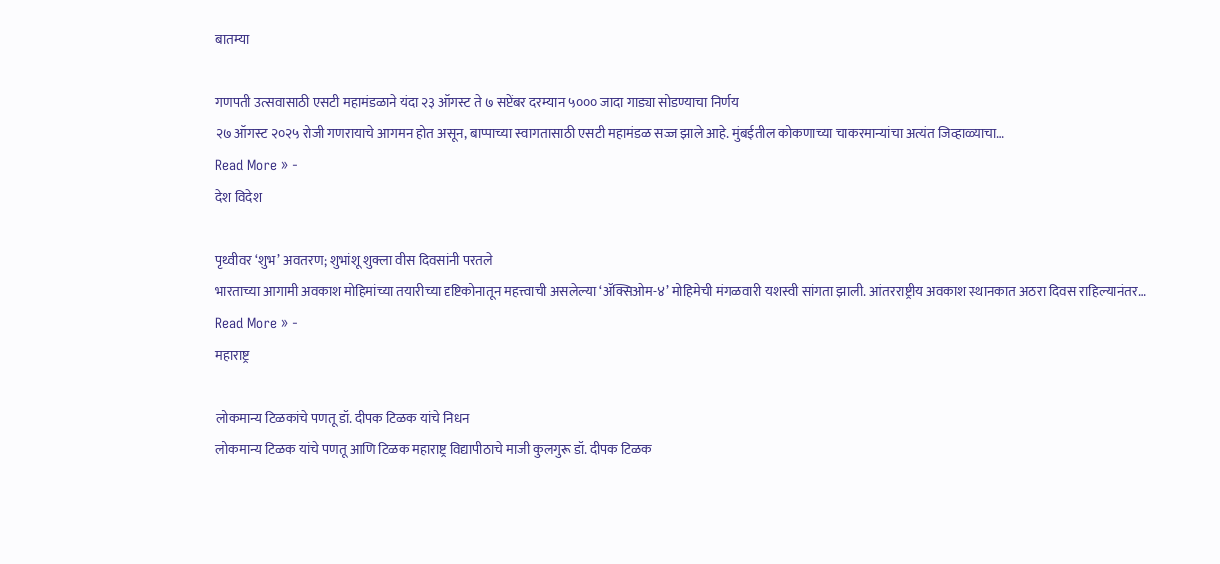बातम्या

गणपती उत्सवासाठी एसटी महामंडळाने यंदा २३ ऑगस्ट ते ७ सप्टेंबर दरम्यान ५००० जादा गाड्या सोडण्याचा निर्णय
२७ ऑगस्ट २०२५ रोजी गणरायाचे आगमन होत असून, बाप्पाच्या स्वागतासाठी एसटी महामंडळ सज्ज झाले आहे. मुंबईतील कोकणाच्या चाकरमान्यांचा अत्यंत जिव्हाळ्याचा…
Read More » -
देश विदेश

पृथ्वीवर ‘शुभ’ अवतरण; शुभांशू शुक्ला वीस दिवसांनी परतले
भारताच्या आगामी अवकाश मोहिमांच्या तयारीच्या दृष्टिकोनातून महत्त्वाची असलेल्या ‘ॲक्सिओम-४’ मोहिमेची मंगळवारी यशस्वी सांगता झाली. आंतरराष्ट्रीय अवकाश स्थानकात अठरा दिवस राहिल्यानंतर…
Read More » -
महाराष्ट्र

लोकमान्य टिळकांचे पणतू डॉ. दीपक टिळक यांचे निधन
लोकमान्य टिळक यांचे पणतू आणि टिळक महाराष्ट्र विद्यापीठाचे माजी कुलगुरू डॉ. दीपक टिळक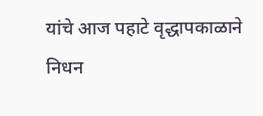यांचे आज पहाटे वृद्धापकाळाने निधन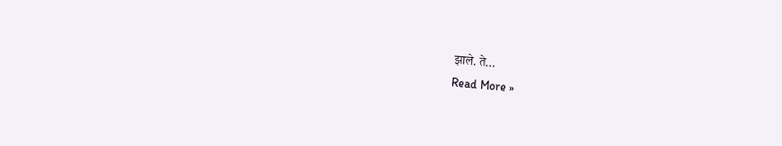झाले. ते…
Read More »